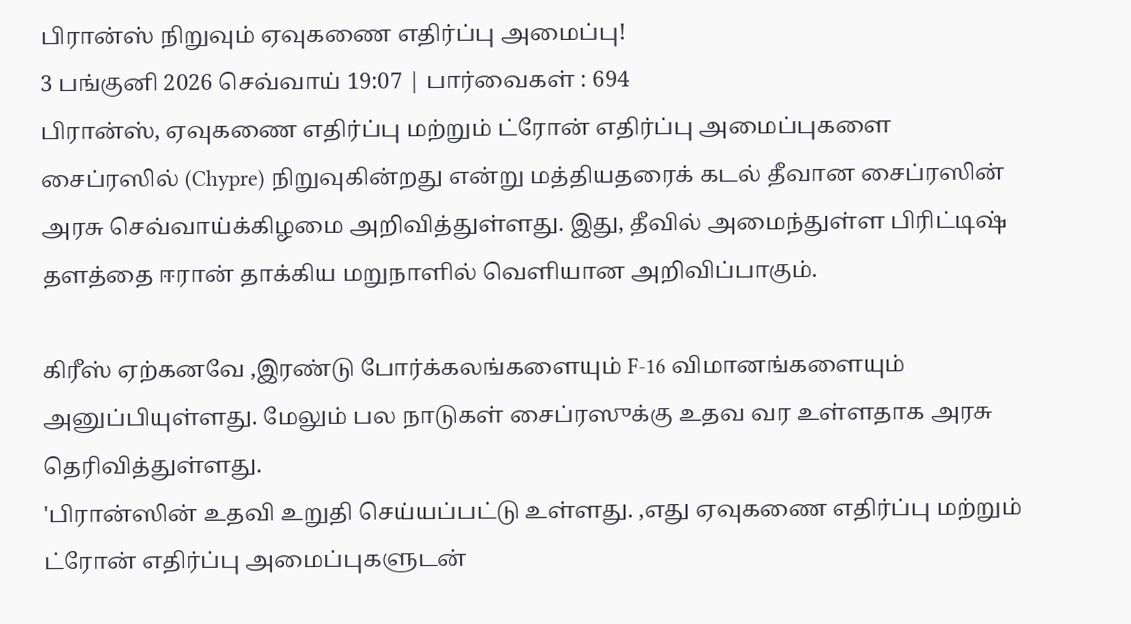பிரான்ஸ் நிறுவும் ஏவுகணை எதிர்ப்பு அமைப்பு!
3 பங்குனி 2026 செவ்வாய் 19:07 | பார்வைகள் : 694
பிரான்ஸ், ஏவுகணை எதிர்ப்பு மற்றும் ட்ரோன் எதிர்ப்பு அமைப்புகளை சைப்ரஸில் (Chypre) நிறுவுகின்றது என்று மத்தியதரைக் கடல் தீவான சைப்ரஸின் அரசு செவ்வாய்க்கிழமை அறிவித்துள்ளது. இது, தீவில் அமைந்துள்ள பிரிட்டிஷ் தளத்தை ஈரான் தாக்கிய மறுநாளில் வெளியான அறிவிப்பாகும்.

கிரீஸ் ஏற்கனவே ,இரண்டு போர்க்கலங்களையும் F‑16 விமானங்களையும் அனுப்பியுள்ளது. மேலும் பல நாடுகள் சைப்ரஸுக்கு உதவ வர உள்ளதாக அரசு தெரிவித்துள்ளது.
'பிரான்ஸின் உதவி உறுதி செய்யப்பட்டு உள்ளது. ,எது ஏவுகணை எதிர்ப்பு மற்றும் ட்ரோன் எதிர்ப்பு அமைப்புகளுடன்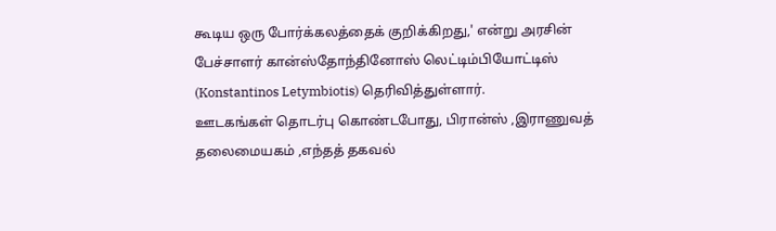கூடிய ஒரு போர்க்கலத்தைக் குறிக்கிறது,' என்று அரசின் பேச்சாளர் கான்ஸ்தோந்தினோஸ் லெட்டிம்பியோட்டிஸ் (Konstantinos Letymbiotis) தெரிவித்துள்ளார்.
ஊடகங்கள் தொடர்பு கொண்டபோது, பிரான்ஸ் ,இராணுவத் தலைமையகம் ,எந்தத் தகவல்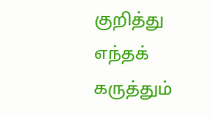குறித்து எந்தக் கருத்தும்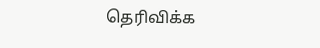தெரிவிக்க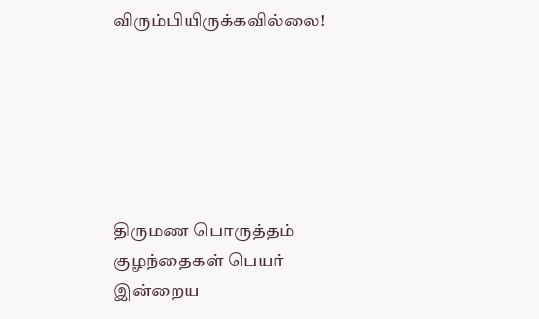விரும்பியிருக்கவில்லை!






திருமண பொருத்தம்
குழந்தைகள் பெயர்
இன்றைய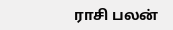ராசி பலன்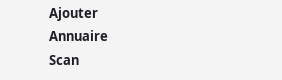Ajouter
Annuaire
Scan